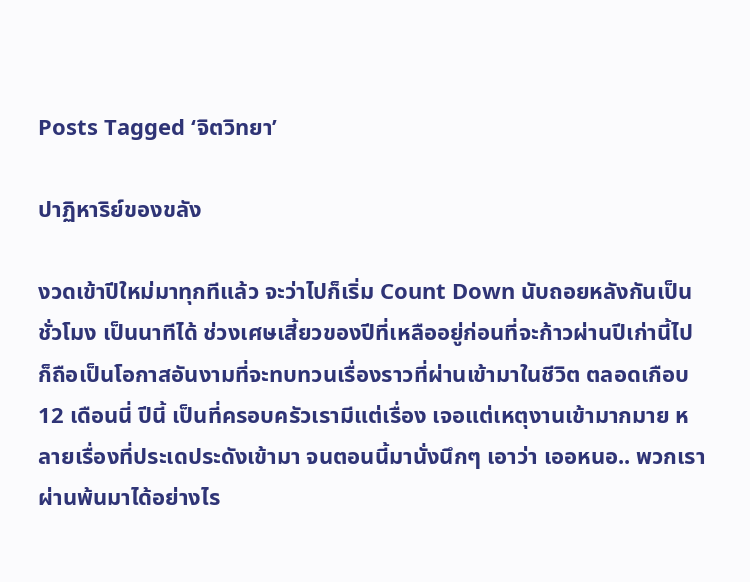Posts Tagged ‘จิตวิทยา’

ปาฏิหาริย์ของขลัง

งวดเข้าปีใหม่มาทุกทีแล้ว จะว่าไปก็เริ่ม Count Down นับถอยหลังกันเป็นชั่วโมง เป็นนาทีได้ ช่วงเศษเสี้ยวของปีที่เหลืออยู่ก่อนที่จะก้าวผ่านปีเก่านี้ไป ก็ถือเป็นโอกาสอันงามที่จะทบทวนเรื่องราวที่ผ่านเข้ามาในชีวิต ตลอดเกือบ 12 เดือนนี่ ปีนี้ เป็นที่ครอบครัวเรามีแต่เรื่อง เจอแต่เหตุงานเข้ามากมาย หลายเรื่องที่ประเดประดังเข้ามา จนตอนนี้มานั่งนึกๆ เอาว่า เออหนอ.. พวกเราผ่านพ้นมาได้อย่างไร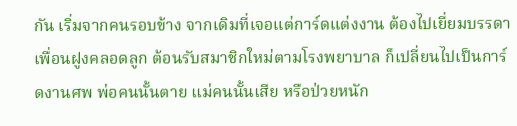กัน เริ่มจากคนรอบข้าง จากเดิมที่เจอแต่การ์ดแต่งงาน ต้องไปเยี่ยมบรรดาเพื่อนฝูงคลอดลูก ต้อนรับสมาชิกใหม่ตามโรงพยาบาล ก็เปลี่ยนไปเป็นการ์ดงานศพ พ่อคนนั้นตาย แม่คนนั้นเสีย หรือป่วยหนัก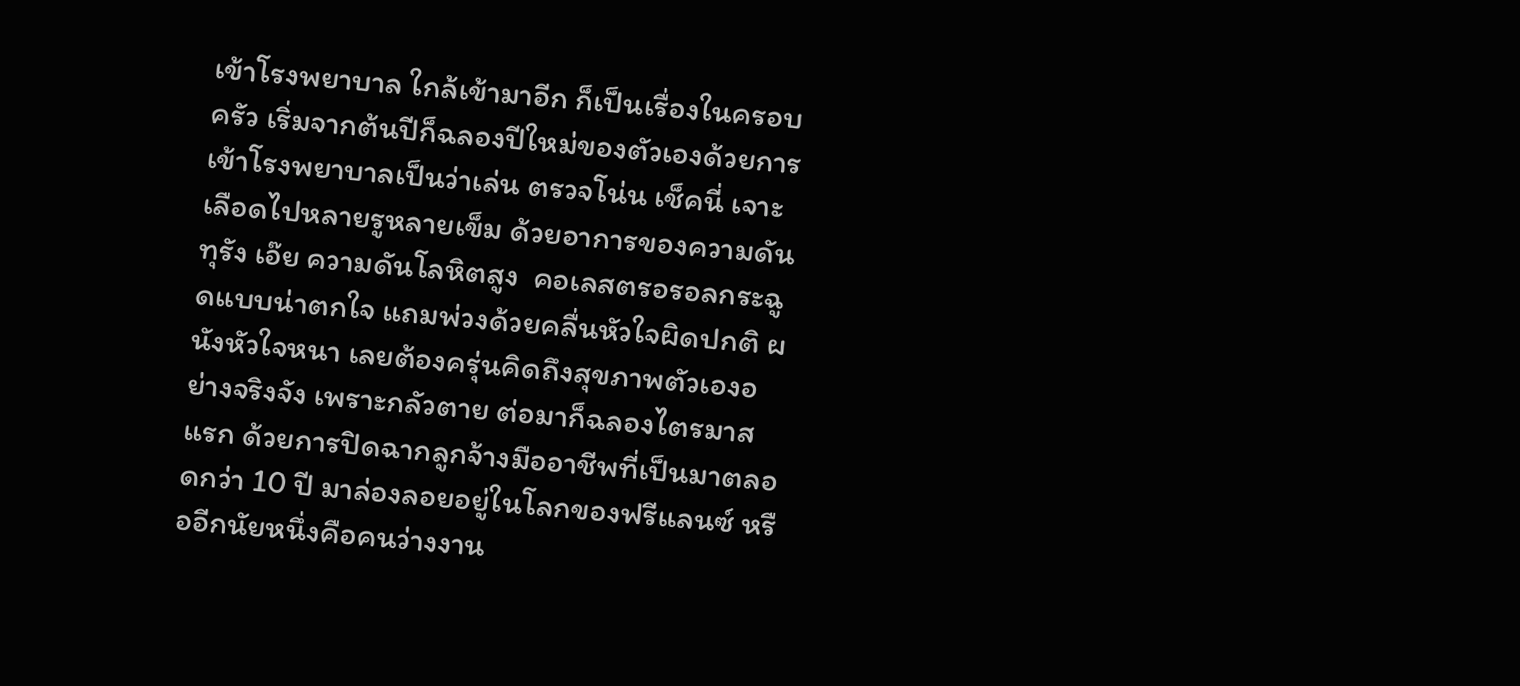เข้าโรงพยาบาล ใกล้เข้ามาอีก ก็เป็นเรื่องในครอบครัว เริ่มจากต้นปีก็ฉลองปีใหม่ของตัวเองด้วยการเข้าโรงพยาบาลเป็นว่าเล่น ตรวจโน่น เช็คนี่ เจาะเลือดไปหลายรูหลายเข็ม ด้วยอาการของความดันทุรัง เอ๊ย ความดันโลหิตสูง  คอเลสตรอรอลกระฉูดแบบน่าตกใจ แถมพ่วงด้วยคลื่นหัวใจผิดปกติ ผนังหัวใจหนา เลยต้องครุ่นคิดถึงสุขภาพตัวเองอย่างจริงจัง เพราะกลัวตาย ต่อมาก็ฉลองไตรมาสแรก ด้วยการปิดฉากลูกจ้างมืออาชีพที่เป็นมาตลอดกว่า 10 ปี มาล่องลอยอยู่ในโลกของฟรีแลนซ์ หรืออีกนัยหนึ่งคือคนว่างงาน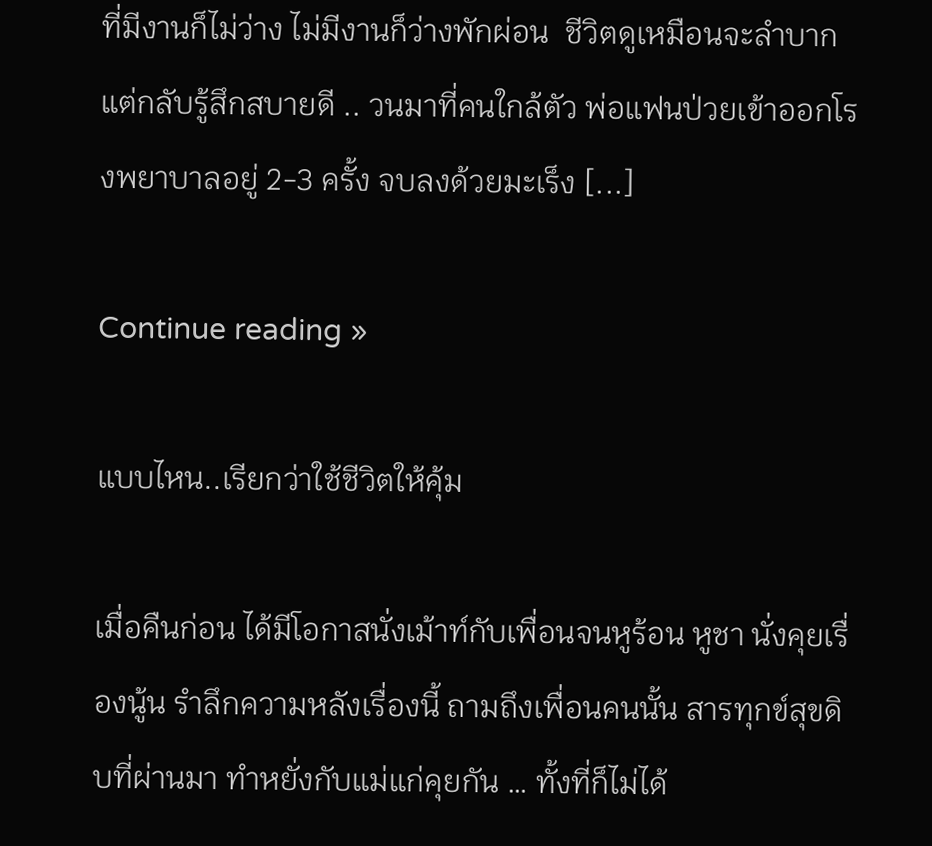ที่มีงานก็ไม่ว่าง ไม่มีงานก็ว่างพักผ่อน  ชีวิตดูเหมือนจะลำบากแต่กลับรู้สึกสบายดี .. วนมาที่คนใกล้ตัว พ่อแฟนป่วยเข้าออกโรงพยาบาลอยู่ 2-3 ครั้ง จบลงด้วยมะเร็ง [...]

Continue reading »

แบบไหน..เรียกว่าใช้ชีวิตให้คุ้ม

เมื่อคืนก่อน ได้มีโอกาสนั่งเม้าท์กับเพื่อนจนหูร้อน หูชา นั่งคุยเรื่องนู้น รำลึกความหลังเรื่องนี้ ถามถึงเพื่อนคนนั้น สารทุกข์สุขดิบที่ผ่านมา ทำหยั่งกับแม่แก่คุยกัน … ทั้งที่ก็ไม่ได้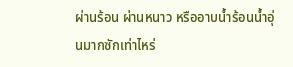ผ่านร้อน ผ่านหนาว หรืออาบน้ำร้อนน้ำอุ่นมากซักเท่าไหร่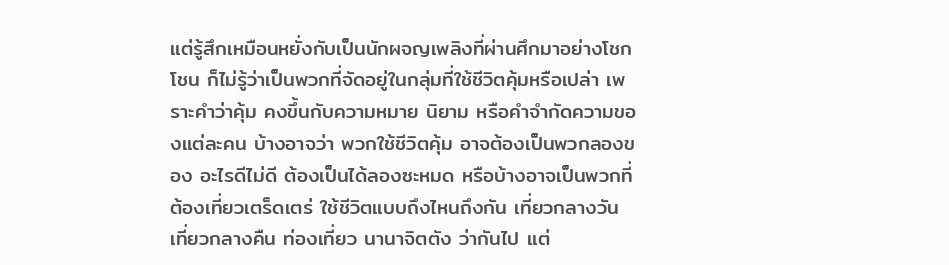แต่รู้สึกเหมือนหยั่งกับเป็นนักผจญเพลิงที่ผ่านศึกมาอย่างโชกโชน ก็ไม่รู้ว่าเป็นพวกที่จัดอยู่ในกลุ่มที่ใช้ชีวิตคุ้มหรือเปล่า เพราะคำว่าคุ้ม คงขึ้นกับความหมาย นิยาม หรือคำจำกัดความของแต่ละคน บ้างอาจว่า พวกใช้ชีวิตคุ้ม อาจต้องเป็นพวกลองของ อะไรดีไม่ดี ต้องเป็นได้ลองซะหมด หรือบ้างอาจเป็นพวกที่ต้องเที่ยวเตร็ดเตร่ ใช้ชีวิตแบบถึงไหนถึงกัน เที่ยวกลางวัน เที่ยวกลางคืน ท่องเที่ยว นานาจิตตัง ว่ากันไป แต่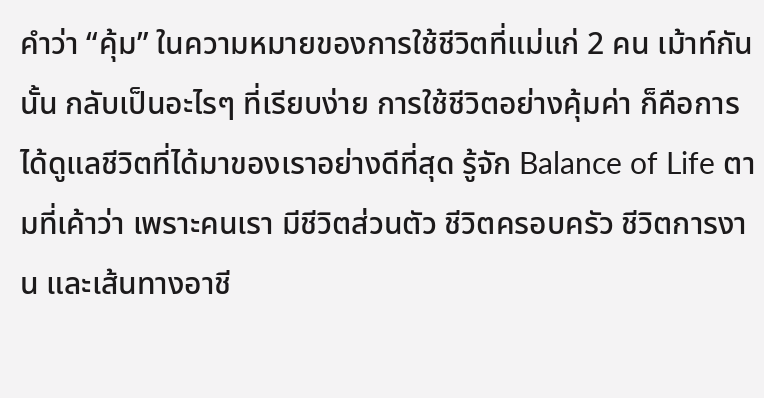คำว่า “คุ้ม” ในความหมายของการใช้ชีวิตที่แม่แก่ 2 คน เม้าท์กันนั้น กลับเป็นอะไรๆ ที่เรียบง่าย การใช้ชีวิตอย่างคุ้มค่า ก็คือการได้ดูแลชีวิตที่ได้มาของเราอย่างดีที่สุด รู้จัก Balance of Life ตามที่เค้าว่า เพราะคนเรา มีชีวิตส่วนตัว ชีวิตครอบครัว ชีวิตการงาน และเส้นทางอาชี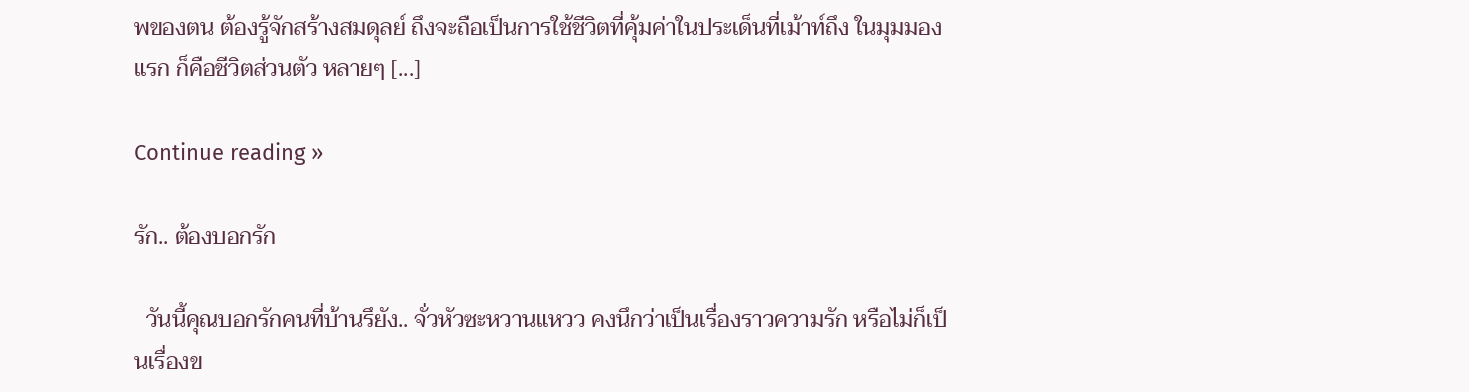พของตน ต้องรู้จักสร้างสมดุลย์ ถึงจะถือเป็นการใช้ชีวิตที่คุ้มค่าในประเด็นที่เม้าท์ถึง ในมุมมองแรก ก็คือชีวิตส่วนตัว หลายๆ [...]

Continue reading »

รัก.. ต้องบอกรัก

  วันนี้คุณบอกรักคนที่บ้านรึยัง.. จั่วหัวซะหวานแหวว คงนึกว่าเป็นเรื่องราวความรัก หรือไม่ก็เป็นเรื่องข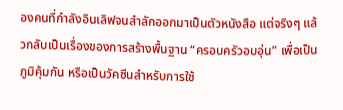องคนที่กำลังอินเลิฟจนสำลักออกมาเป็นตัวหนังสือ แต่จริงๆ แล้วกลับเป็นเรื่องของการสร้างพื้นฐาน “ครอบครัวอบอุ่น” เพื่อเป็นภูมิคุ้มกัน หรือเป็นวัคซีนสำหรับการใช้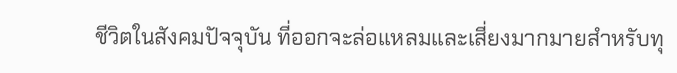ชีวิตในสังคมปัจจุบัน ที่ออกจะล่อแหลมและเสี่ยงมากมายสำหรับทุ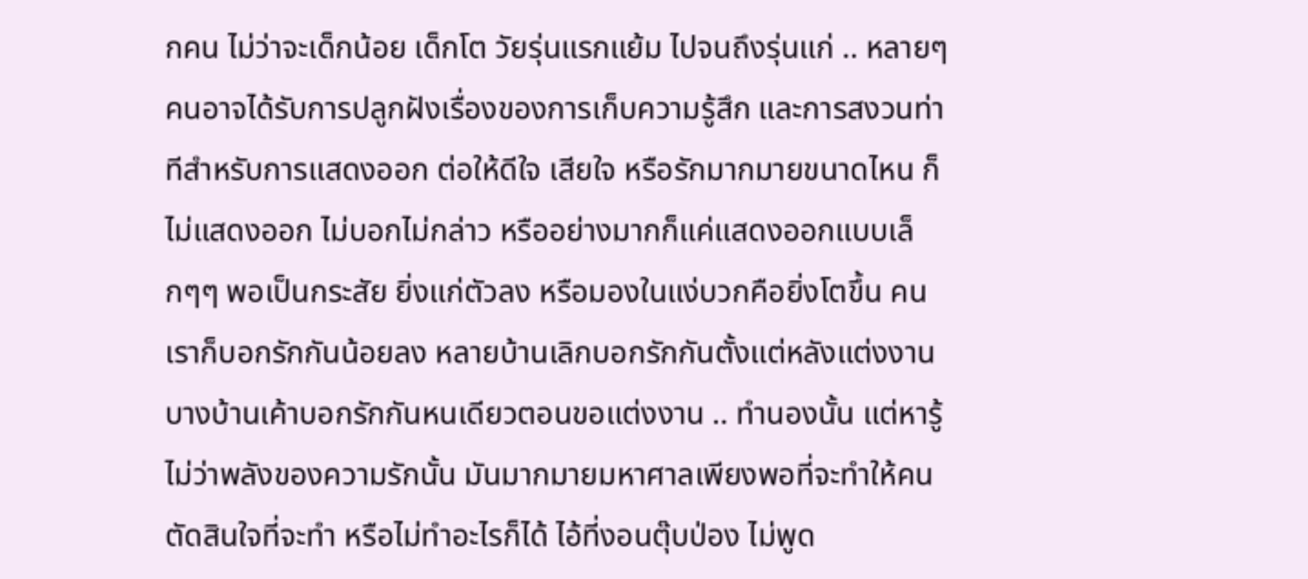กคน ไม่ว่าจะเด็กน้อย เด็กโต วัยรุ่นแรกแย้ม ไปจนถึงรุ่นแก่ .. หลายๆ คนอาจได้รับการปลูกฝังเรื่องของการเก็บความรู้สึก และการสงวนท่าทีสำหรับการแสดงออก ต่อให้ดีใจ เสียใจ หรือรักมากมายขนาดไหน ก็ไม่แสดงออก ไม่บอกไม่กล่าว หรืออย่างมากก็แค่แสดงออกแบบเล็กๆๆ พอเป็นกระสัย ยิ่งแก่ตัวลง หรือมองในแง่บวกคือยิ่งโตขึ้น คนเราก็บอกรักกันน้อยลง หลายบ้านเลิกบอกรักกันตั้งแต่หลังแต่งงาน บางบ้านเค้าบอกรักกันหนเดียวตอนขอแต่งงาน .. ทำนองนั้น แต่หารู้ไม่ว่าพลังของความรักนั้น มันมากมายมหาศาลเพียงพอที่จะทำให้คนตัดสินใจที่จะทำ หรือไม่ทำอะไรก็ได้ ไอ้ที่งอนตุ๊บป่อง ไม่พูด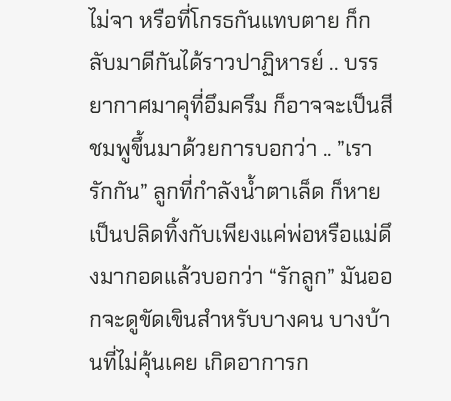ไม่จา หรือที่โกรธกันแทบตาย ก็กลับมาดีกันได้ราวปาฏิหารย์ .. บรรยากาศมาคุที่อึมครึม ก็อาจจะเป็นสีชมพูขึ้นมาด้วยการบอกว่า .. ”เรารักกัน” ลูกที่กำลังน้ำตาเล็ด ก็หายเป็นปลิดทิ้งกับเพียงแค่พ่อหรือแม่ดึงมากอดแล้วบอกว่า “รักลูก” มันออกจะดูขัดเขินสำหรับบางคน บางบ้านที่ไม่คุ้นเคย เกิดอาการก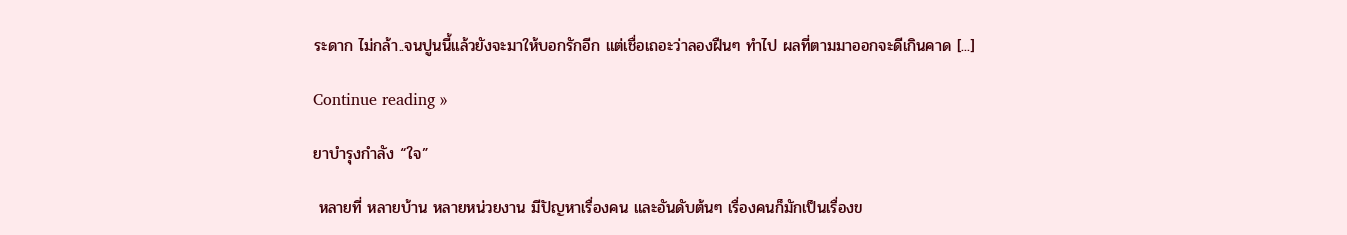ระดาก ไม่กล้า..จนปูนนี้แล้วยังจะมาให้บอกรักอีก แต่เชื่อเถอะว่าลองฝืนๆ ทำไป ผลที่ตามมาออกจะดีเกินคาด [...]

Continue reading »

ยาบำรุงกำลัง “ใจ”

 หลายที่ หลายบ้าน หลายหน่วยงาน มีปัญหาเรื่องคน และอันดับต้นๆ เรื่องคนก็มักเป็นเรื่องข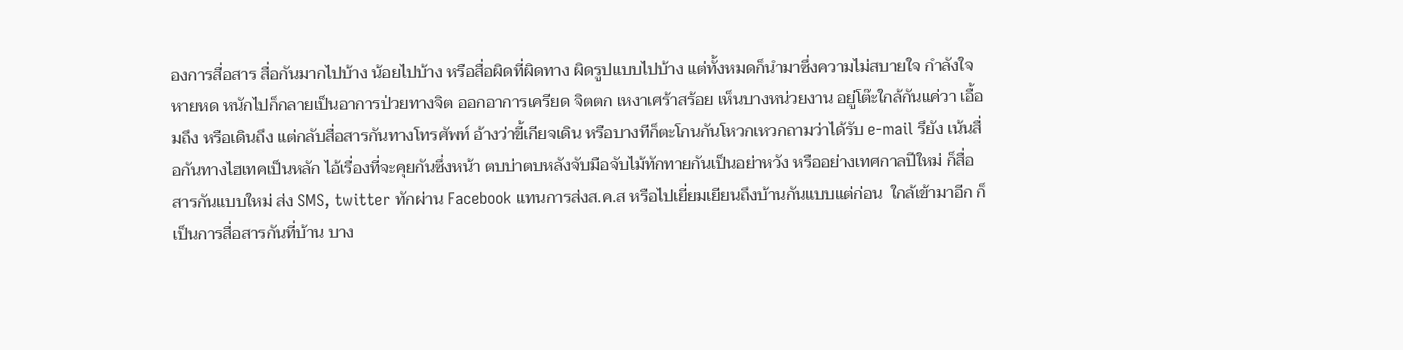องการสื่อสาร สื่อกันมากไปบ้าง น้อยไปบ้าง หรือสื่อผิดที่ผิดทาง ผิดรูปแบบไปบ้าง แต่ทั้งหมดก็นำมาซึ่งความไม่สบายใจ กำลังใจหายหด หนักไปก็กลายเป็นอาการป่วยทางจิต ออกอาการเครียด จิตตก เหงาเศร้าสร้อย เห็นบางหน่วยงาน อยู่โต๊ะใกล้กันแค่วา เอื้อมถึง หรือเดินถึง แต่กลับสื่อสารกันทางโทรศัพท์ อ้างว่าขี้เกียจเดิน หรือบางทีก็ตะโกนกันโหวกเหวกถามว่าได้รับ e-mail รึยัง เน้นสื่อกันทางไฮเทคเป็นหลัก ไอ้เรื่องที่จะคุยกันซึ่งหน้า ตบบ่าตบหลังจับมือจับไม้ทักทายกันเป็นอย่าหวัง หรืออย่างเทศกาลปีใหม่ ก็สื่อสารกันแบบใหม่ ส่ง SMS, twitter ทักผ่าน Facebook แทนการส่งส.ค.ส หรือไปเยี่ยมเยียนถึงบ้านกันแบบแต่ก่อน  ใกล้เข้ามาอีก ก็เป็นการสื่อสารกันที่บ้าน บาง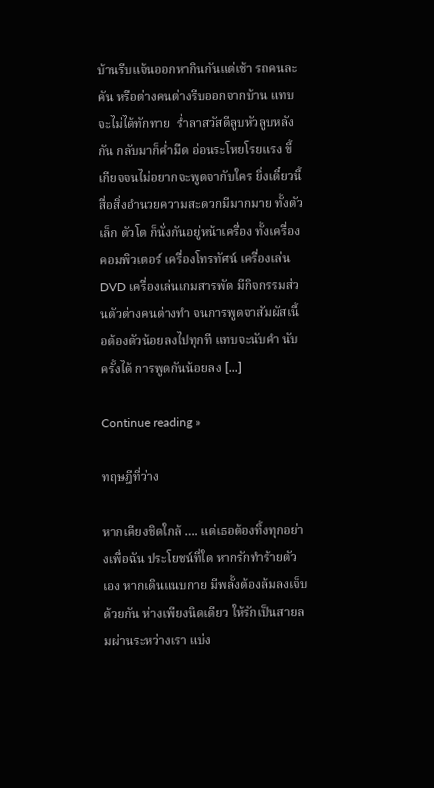บ้านรีบแจ้นออกหากินกันแต่เช้า รถคนละคัน หรือต่างคนต่างรีบออกจากบ้าน แทบจะไม่ได้ทักทาย  ร่ำลาสวัสดีลูบหัวลูบหลังกัน กลับมาก็ค่ำมืด อ่อนระโหยโรยแรง ขี้เกียจจนไม่อยากจะพูดจากับใคร ยิ่งเดี๋ยวนี้ สื่อสิ่งอำนวยความสะดวกมีมากมาย ทั้งตัวเล็ก ตัวโต ก็นั่งกันอยู่หน้าเครื่อง ทั้งเครื่องคอมพิวเตอร์ เครื่องโทรทัศน์ เครื่องเล่น DVD เครื่องเล่นเกมสารพัด มีกิจกรรมส่วนตัวต่างคนต่างทำ จนการพูดจาสัมผัสเนื้อต้องตัวน้อยลงไปทุกที แทบจะนับคำ นับครั้งได้ การพูดกันน้อยลง [...]

Continue reading »

ทฤษฎีที่ว่าง

หากเคียงชิดใกล้ …. แต่เธอต้องทิ้งทุกอย่างเพื่อฉัน ประโยชน์ที่ใด หากรักทำร้ายตัวเอง หากเดินแนบกาย มีพลั้งต้องล้มลงเจ็บ ด้วยกัน ห่างเพียงนิดเดียว ให้รักเป็นสายลมผ่านระหว่างเรา แบ่ง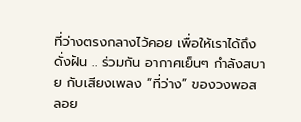ที่ว่างตรงกลางไว้คอย เพื่อให้เราได้ถึงดั่งฝัน .. ร่วมกัน อากาศเย็นๆ กำลังสบาย กับเสียงเพลง “ที่ว่าง” ของวงพอส ลอย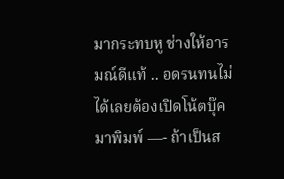มากระทบหู ช่างให้อารมณ์ดีแท้ .. อดรนทนไม่ได้เลยต้องเปิดโน้ตบุ๊คมาพิมพ์ —- ถ้าเป็นส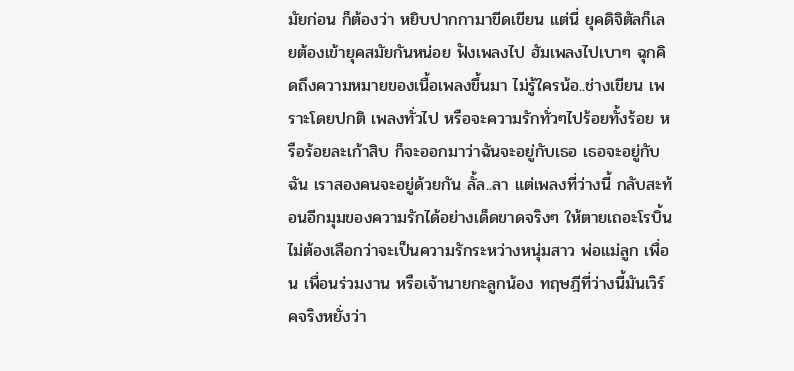มัยก่อน ก็ต้องว่า หยิบปากกามาขีดเขียน แต่นี่ ยุคดิจิตัลก็เลยต้องเข้ายุคสมัยกันหน่อย ฟังเพลงไป ฮัมเพลงไปเบาๆ ฉุกคิดถึงความหมายของเนื้อเพลงขึ้นมา ไม่รู้ใครน้อ..ช่างเขียน เพราะโดยปกติ เพลงทั่วไป หรือจะความรักทั่วๆไปร้อยทั้งร้อย หรือร้อยละเก้าสิบ ก็จะออกมาว่าฉันจะอยู่กับเธอ เธอจะอยู่กับฉัน เราสองคนจะอยู่ด้วยกัน ลั้ล..ลา แต่เพลงที่ว่างนี้ กลับสะท้อนอีกมุมของความรักได้อย่างเด็ดขาดจริงๆ ให้ตายเถอะโรบิ้น ไม่ต้องเลือกว่าจะเป็นความรักระหว่างหนุ่มสาว พ่อแม่ลูก เพื่อน เพื่อนร่วมงาน หรือเจ้านายกะลูกน้อง ทฤษฎีที่ว่างนี้มันเวิร์คจริงหยั่งว่า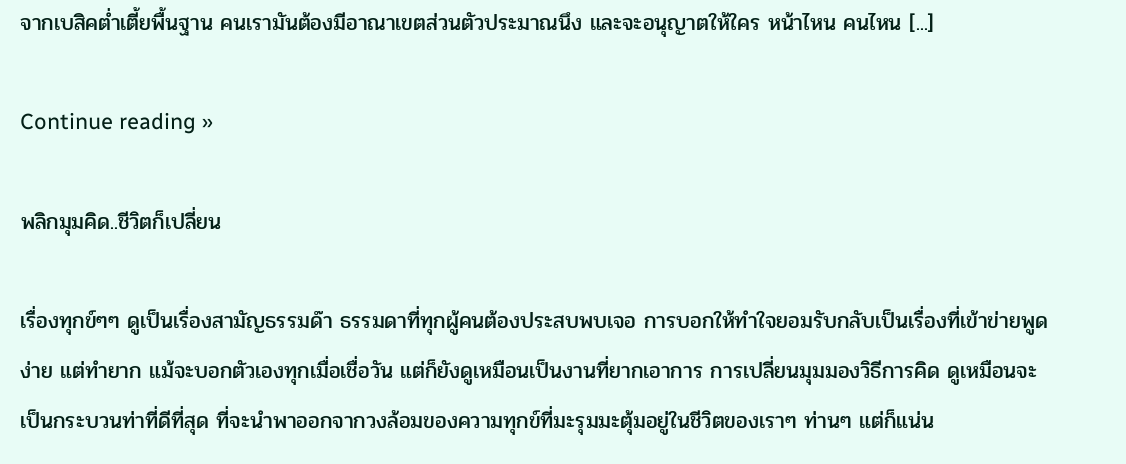จากเบสิคต่ำเตี้ยพื้นฐาน คนเรามันต้องมีอาณาเขตส่วนตัวประมาณนึง และจะอนุญาตให้ใคร หน้าไหน คนไหน [...]

Continue reading »

พลิกมุมคิด..ชีวิตก็เปลี่ยน

เรื่องทุกข์ๆๆ ดูเป็นเรื่องสามัญธรรมด๊า ธรรมดาที่ทุกผู้คนต้องประสบพบเจอ การบอกให้ทำใจยอมรับกลับเป็นเรื่องที่เข้าข่ายพูดง่าย แต่ทำยาก แม้จะบอกตัวเองทุกเมื่อเชื่อวัน แต่ก็ยังดูเหมือนเป็นงานที่ยากเอาการ การเปลี่ยนมุมมองวิธีการคิด ดูเหมือนจะเป็นกระบวนท่าที่ดีที่สุด ที่จะนำพาออกจากวงล้อมของความทุกข์ที่มะรุมมะตุ้มอยู่ในชีวิตของเราๆ ท่านๆ แต่ก็แน่น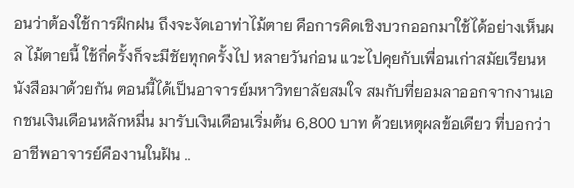อนว่าต้องใช้การฝึกฝน ถึงจะงัดเอาท่าไม้ตาย คือการคิดเชิงบวกออกมาใช้ได้อย่างเห็นผล ไม้ตายนี้ ใช้กี่ครั้งก็จะมีชัยทุกครั้งไป หลายวันก่อน แวะไปคุยกับเพื่อนเก่าสมัยเรียนหนังสือมาด้วยกัน ตอนนี้ได้เป็นอาจารย์มหาวิทยาลัยสมใจ สมกับที่ยอมลาออกจากงานเอกชนเงินเดือนหลักหมื่น มารับเงินเดือนเริ่มต้น 6,800 บาท ด้วยเหตุผลข้อเดียว ที่บอกว่า อาชีพอาจารย์คืองานในฝัน ..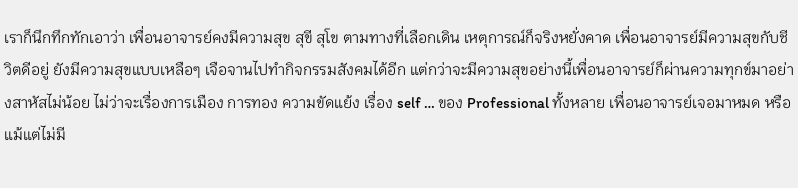เราก็นึกทึกทักเอาว่า เพื่อนอาจารย์คงมีความสุข สุขี สุโข ตามทางที่เลือกเดิน เหตุการณ์ก็จริงหยั่งคาด เพื่อนอาจารย์มีความสุขกับชีวิตดีอยู่ ยังมีความสุขแบบเหลือๆ เจือจานไปทำกิจกรรมสังคมได้อีก แต่กว่าจะมีความสุขอย่างนี้เพื่อนอาจารย์ก็ผ่านความทุกข์มาอย่างสาหัสไม่น้อย ไม่ว่าจะเรื่องการเมือง การทอง ความขัดแย้ง เรื่อง self … ของ Professional ทั้งหลาย เพื่อนอาจารย์เจอมาหมด หรือแม้แต่ไม่มี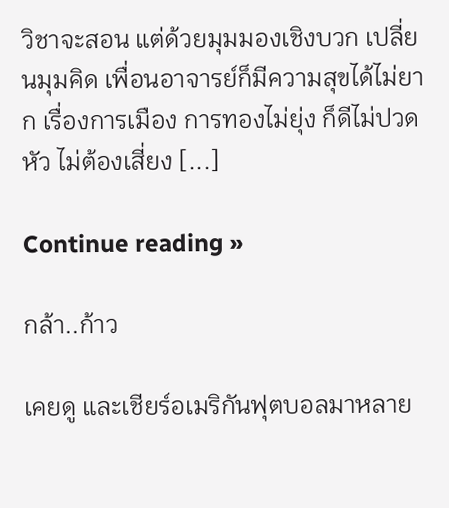วิชาจะสอน แต่ด้วยมุมมองเชิงบวก เปลี่ยนมุมคิด เพื่อนอาจารย์ก็มีความสุขได้ไม่ยาก เรื่องการเมือง การทองไม่ยุ่ง ก็ดีไม่ปวดหัว ไม่ต้องเสี่ยง [...]

Continue reading »

กล้า..ก้าว

เคยดู และเชียร์อเมริกันฟุตบอลมาหลาย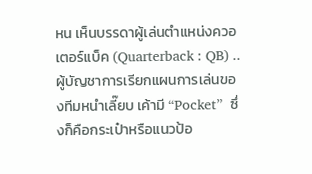หน เห็นบรรดาผู้เล่นตำแหน่งควอเตอร์แบ็ค (Quarterback : QB) .. ผู้บัญชาการเรียกแผนการเล่นของทีมหนำเลี๊ยบ เค้ามี “Pocket”  ซึ่งก็คือกระเป๋าหรือแนวป้อ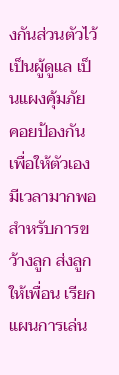งกันส่วนตัวไว้เป็นผู้ดูแล เป็นแผงคุ้มภัย คอยป้องกันเพื่อให้ตัวเองมีเวลามากพอสำหรับการขว้างลูก ส่งลูกให้เพื่อน เรียกแผนการเล่น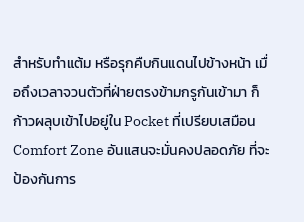สำหรับทำแต้ม หรือรุกคืบกินแดนไปข้างหน้า เมื่อถึงเวลาจวนตัวที่ฝ่ายตรงข้ามกรูกันเข้ามา ก็ก้าวผลุบเข้าไปอยู่ใน Pocket ที่เปรียบเสมือน Comfort Zone อันแสนจะมั่นคงปลอดภัย ที่จะป้องกันการ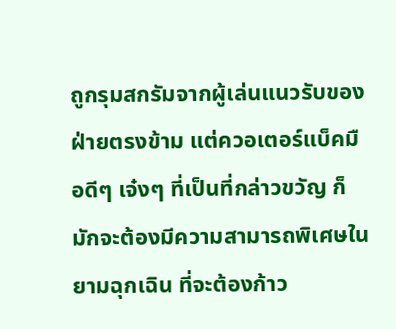ถูกรุมสกรัมจากผู้เล่นแนวรับของฝ่ายตรงข้าม แต่ควอเตอร์แบ็คมือดีๆ เจ๋งๆ ที่เป็นที่กล่าวขวัญ ก็มักจะต้องมีความสามารถพิเศษในยามฉุกเฉิน ที่จะต้องก้าว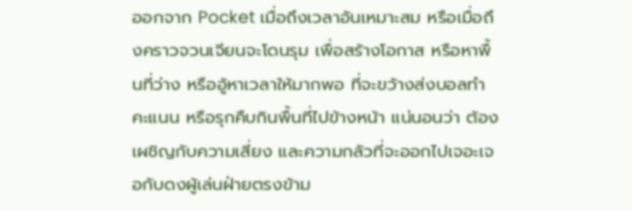ออกจาก Pocket เมื่อถึงเวลาอันเหมาะสม หรือเมื่อถึงคราวจวนเจียนจะโดนรุม เพื่อสร้างโอกาส หรือหาพื้นที่ว่าง หรืออู้หาเวลาให้มากพอ ที่จะขว้างส่งบอลทำคะแนน หรือรุกคืบกินพื้นที่ไปข้างหน้า แน่นอนว่า ต้องเผชิญกับความเสี่ยง และความกลัวที่จะออกไปเจอะเจอกับดงผู้เล่นฝ่ายตรงข้าม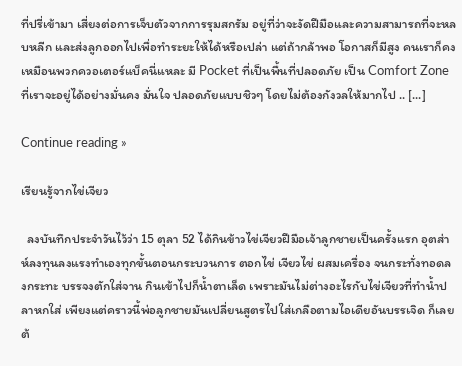ที่ปรี่เข้ามา เสี่ยงต่อการเจ็บตัวจากการรุมสกรัม อยู่ที่ว่าจะงัดฝีมือและความสามารถที่จะหลบหลีก และส่งลูกออกไปเพื่อทำระยะให้ได้หรือเปล่า แต่ถ้ากล้าพอ โอกาสก็มีสูง คนเราก็คงเหมือนพวกควอเตอร์แบ็คนี่แหละ มี Pocket ที่เป็นพื้นที่ปลอดภัย เป็น Comfort Zone ที่เราจะอยู่ได้อย่างมั่นคง มั่นใจ ปลอดภัยแบบชิวๆ โดยไม่ต้องกังวลให้มากไป .. [...]

Continue reading »

เรียนรู้จากไข่เจียว

  ลงบันทึกประจำวันไว้ว่า 15 ตุลา 52 ได้กินข้าวไข่เจียวฝีมือเจ้าลูกชายเป็นครั้งแรก อุตส่าห์ลงทุนลงแรงทำเองทุกขั้นตอนกระบวนการ ตอกไข่ เจียวไข่ ผสมเครื่อง จนกระทั่งทอดลงกระทะ บรรจงตักใส่จาน กินเข้าไปก็น้ำตาเล็ด เพราะมันไม่ต่างอะไรกับไข่เจียวที่ทำน้ำปลาหกใส่ เพียงแต่คราวนี้พ่อลูกชายมันเปลี่ยนสูตรไปใส่เกลือตามไอเดียอันบรรเจิด ก็เลยต้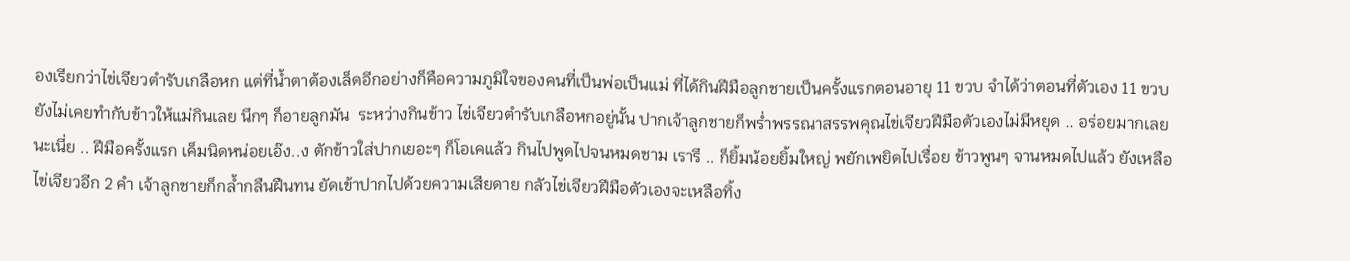องเรียกว่าไข่เจียวตำรับเกลือหก แต่ที่น้ำตาต้องเล็ดอีกอย่างก็คือความภูมิใจของคนที่เป็นพ่อเป็นแม่ ที่ได้กินฝีมือลูกชายเป็นครั้งแรกตอนอายุ 11 ขวบ จำได้ว่าตอนที่ตัวเอง 11 ขวบ ยังไม่เคยทำกับข้าวให้แม่กินเลย นึกๆ ก็อายลูกมัน  ระหว่างกินข้าว ไข่เจียวตำรับเกลือหกอยู่นั้น ปากเจ้าลูกชายก็พร่ำพรรณาสรรพคุณไข่เจียวฝีมือตัวเองไม่มีหยุด .. อร่อยมากเลยนะเนี่ย .. ฝีมือครั้งแรก เค็มนิดหน่อยเอ๊ง..ง ตักข้าวใส่ปากเยอะๆ ก็โอเคแล้ว กินไปพูดไปจนหมดชาม เรารึ .. ก็ยิ้มน้อยยิ้มใหญ่ พยักเพยิดไปเรื่อย ข้าวพูนๆ จานหมดไปแล้ว ยังเหลือไข่เจียวอีก 2 คำ เจ้าลูกชายก็กล้ำกลืนฝืนทน ยัดเข้าปากไปด้วยความเสียดาย กลัวไข่เจียวฝีมือตัวเองจะเหลือทิ้ง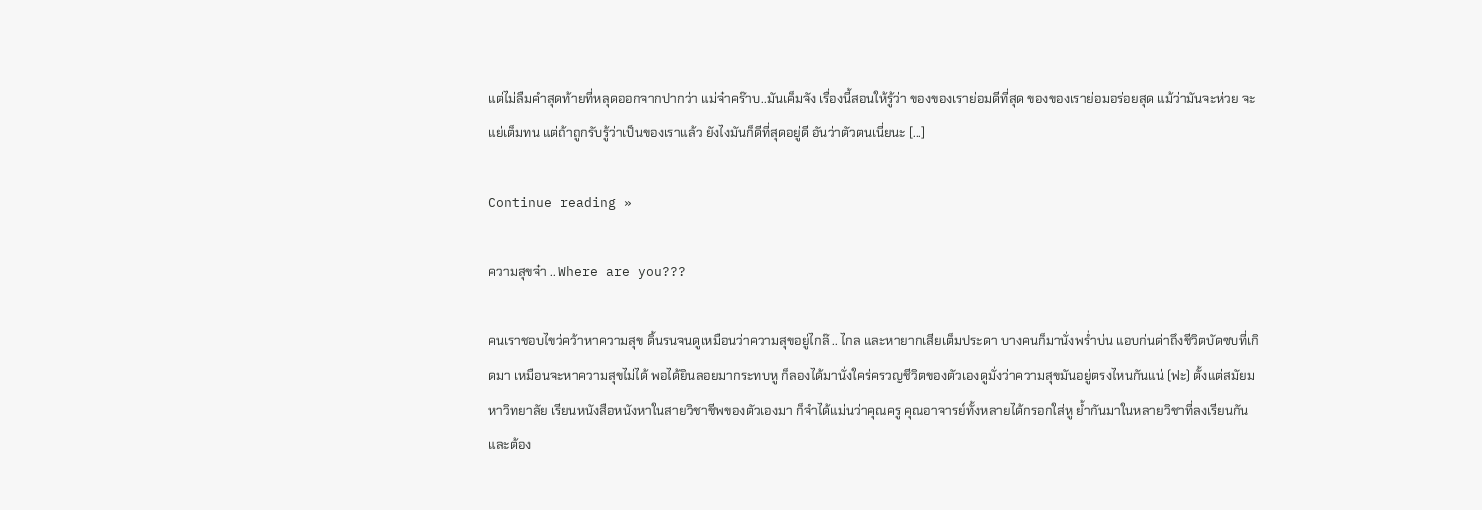แต่ไม่ลืมคำสุดท้ายที่หลุดออกจากปากว่า แม่จ๋าคร๊าบ..มันเค็มจัง เรื่องนี้สอนให้รู้ว่า ของของเราย่อมดีที่สุด ของของเราย่อมอร่อยสุด แม้ว่ามันจะห่วย จะแย่เต็มทน แต่ถ้าถูกรับรู้ว่าเป็นของเราแล้ว ยังไงมันก็ดีที่สุดอยู่ดี อันว่าตัวตนเนี่ยนะ [...]

Continue reading »

ความสุขจ๋า .. Where are you???

คนเราชอบไขว่คว้าหาความสุข ดิ้นรนจนดูเหมือนว่าความสุขอยู่ไกล๊ .. ไกล และหายากเสียเต็มประดา บางคนก็มานั่งพร่ำบ่น แอบก่นด่าถึงชีวิตบัดซบที่เกิดมา เหมือนจะหาความสุขไม่ได้ พอได้ยินลอยมากระทบหู ก็ลองได้มานั่งใคร่ครวญชีวิตของตัวเองดูมั่งว่าความสุขมันอยู่ตรงไหนกันแน่ (ฟะ) ตั้งแต่สมัยมหาวิทยาลัย เรียนหนังสือหนังหาในสายวิชาชีพของตัวเองมา ก็จำได้แม่นว่าคุณครู คุณอาจารย์ทั้งหลายได้กรอกใส่หู ย้ำกันมาในหลายวิชาที่ลงเรียนกัน และต้อง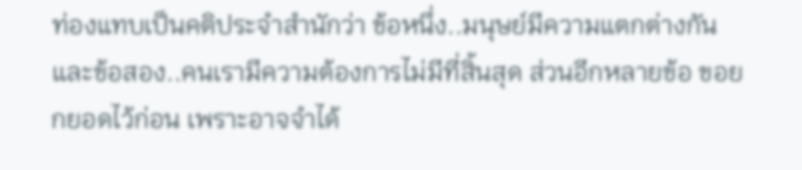ท่องแทบเป็นคติประจำสำนักว่า ข้อหนึ่ง..มนุษย์มีความแตกต่างกัน และข้อสอง..คนเรามีความต้องการไม่มีที่สิ้นสุด ส่วนอีกหลายข้อ ขอยกยอดไว้ก่อน เพราะอาจจำได้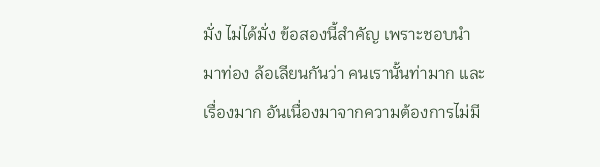มั่ง ไม่ได้มั่ง ข้อสองนี้สำคัญ เพราะชอบนำมาท่อง ล้อเลียนกันว่า คนเรานั้นท่ามาก และเรื่องมาก อันเนื่องมาจากความต้องการไม่มี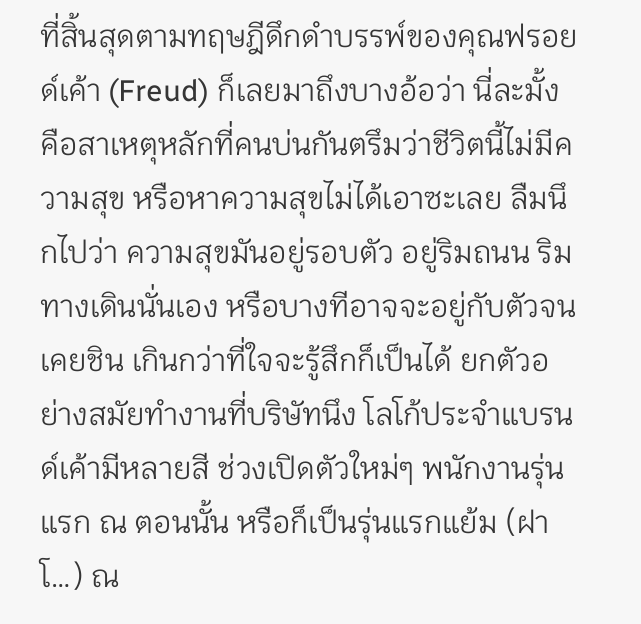ที่สิ้นสุดตามทฤษฎีดึกดำบรรพ์ของคุณฟรอยด์เค้า (Freud) ก็เลยมาถึงบางอ้อว่า นี่ละมั้ง คือสาเหตุหลักที่คนบ่นกันตรึมว่าชีวิตนี้ไม่มีความสุข หรือหาความสุขไม่ได้เอาซะเลย ลืมนึกไปว่า ความสุขมันอยู่รอบตัว อยู่ริมถนน ริมทางเดินนั่นเอง หรือบางทีอาจจะอยู่กับตัวจนเคยชิน เกินกว่าที่ใจจะรู้สึกก็เป็นได้ ยกตัวอย่างสมัยทำงานที่บริษัทนึง โลโก้ประจำแบรนด์เค้ามีหลายสี ช่วงเปิดตัวใหม่ๆ พนักงานรุ่นแรก ณ ตอนนั้น หรือก็เป็นรุ่นแรกแย้ม (ฝาโ…) ณ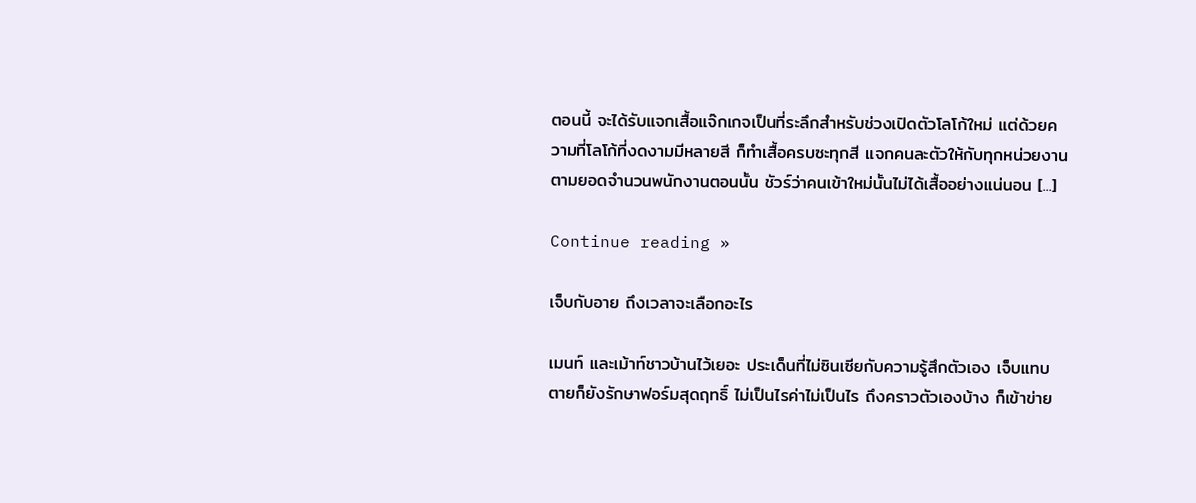ตอนนี้ จะได้รับแจกเสื้อแจ๊กเกจเป็นที่ระลึกสำหรับช่วงเปิดตัวโลโก้ใหม่ แต่ด้วยความที่โลโก้ที่งดงามมีหลายสี ก็ทำเสื้อครบซะทุกสี แจกคนละตัวให้กับทุกหน่วยงานตามยอดจำนวนพนักงานตอนนั้น ชัวร์ว่าคนเข้าใหม่นั้นไม่ได้เสื้ออย่างแน่นอน [...]

Continue reading »

เจ็บกับอาย ถึงเวลาจะเลือกอะไร

เมนท์ และเม้าท์ชาวบ้านไว้เยอะ ประเด็นที่ไม่ซินเซียกับความรู้สึกตัวเอง เจ็บแทบตายก็ยังรักษาฟอร์มสุดฤทธิ์ ไม่เป็นไรค่าไม่เป็นไร ถึงคราวตัวเองบ้าง ก็เข้าข่าย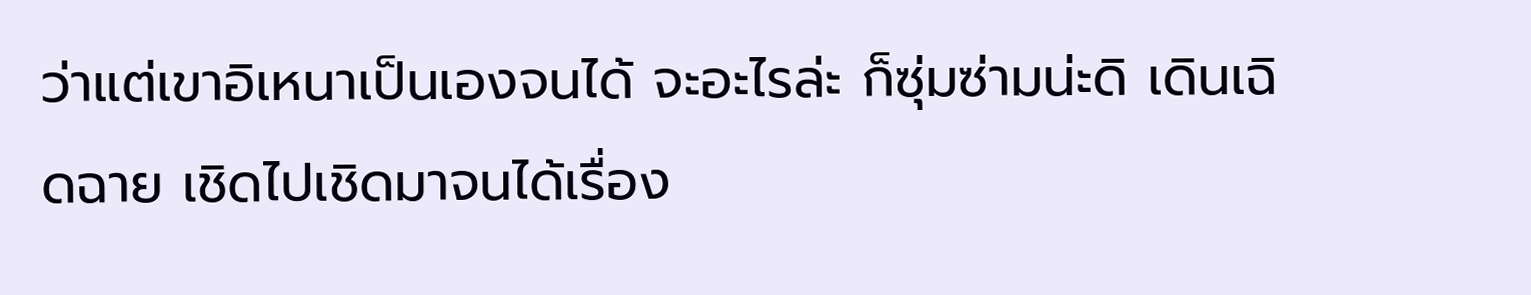ว่าแต่เขาอิเหนาเป็นเองจนได้ จะอะไรล่ะ ก็ซุ่มซ่ามน่ะดิ เดินเฉิดฉาย เชิดไปเชิดมาจนได้เรื่อง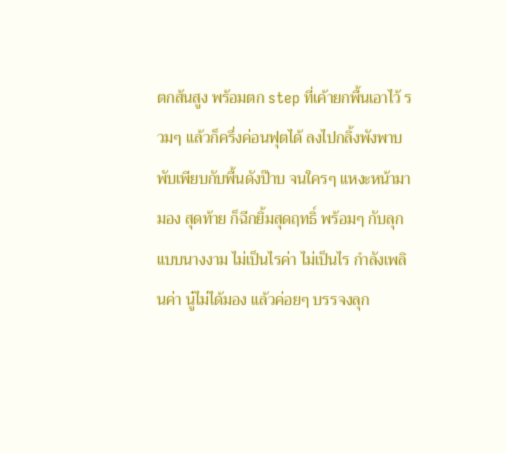ตกส้นสูง พร้อมตก step ที่เค้ายกพื้นเอาไว้ รวมๆ แล้วก็ครึ่งค่อนฟุตได้ ลงไปกลิ้งพังพาบ พับเพียบกับพื้นดังป๊าบ จนใครๆ แหงะหน้ามามอง สุดท้าย ก็ฉีกยิ้มสุดฤทธิ์ พร้อมๆ กับลุกแบบนางงาม ไม่เป็นไรค่า ไม่เป็นไร กำลังเพลินค่า นู๋ไม่ได้มอง แล้วค่อยๆ บรรจงลุก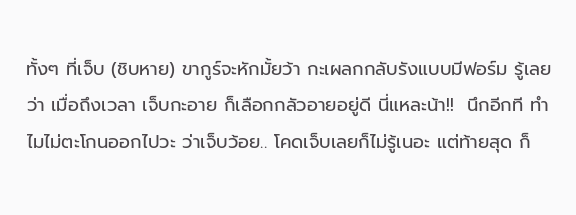ทั้งๆ ที่เจ็บ (ชิบหาย) ขากูร์จะหักมั้ยว้า กะเผลกกลับรังแบบมีฟอร์ม รู้เลยว่า เมื่อถึงเวลา เจ็บกะอาย ก็เลือกกลัวอายอยู่ดี นี่แหละน้า!!  นึกอีกที ทำไมไม่ตะโกนออกไปวะ ว่าเจ็บว้อย.. โคดเจ็บเลยก็ไม่รู้เนอะ แต่ท้ายสุด ก็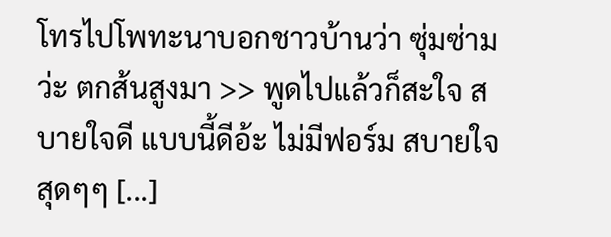โทรไปโพทะนาบอกชาวบ้านว่า ซุ่มซ่ามว่ะ ตกส้นสูงมา >> พูดไปแล้วก็สะใจ สบายใจดี แบบนี้ดีอ้ะ ไม่มีฟอร์ม สบายใจสุดๆๆ [...]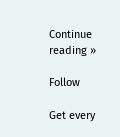Continue reading »

Follow

Get every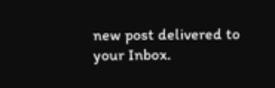new post delivered to your Inbox.